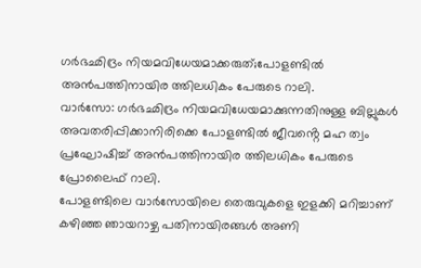ഗർഭഛിദ്രം നിയമവിധേയമാക്കരുത്;പോളണ്ടിൽ അൻപത്തിനായിര ത്തിലധികം പേരുടെ റാലി.
വാർസോ: ഗർഭഛിദ്രം നിയമവിധേയമാക്കുന്നതിനുള്ള ബില്ലുകൾ അവതരിപ്പിക്കാനിരിക്കെ പോളണ്ടിൽ ജീവൻ്റെ മഹ ത്വം പ്രഘോഷിച്ച് അൻപത്തിനായിര ത്തിലധികം പേരുടെ പ്രോലൈഫ് റാലി.
പോളണ്ടിലെ വാർസോയിലെ തെരുവുകളെ ഇളക്കി മറിച്ചാണ് കഴിഞ്ഞ ഞായറാഴ്ച പതിനായിരങ്ങൾ അണി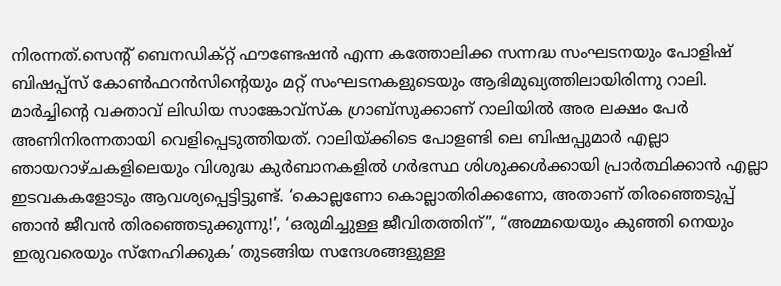നിരന്നത്.സെൻ്റ് ബെനഡിക്റ്റ് ഫൗണ്ടേഷൻ എന്ന കത്തോലിക്ക സന്നദ്ധ സംഘടനയും പോളിഷ് ബിഷപ്പ്സ് കോൺഫറൻസിൻ്റെയും മറ്റ് സംഘടനകളുടെയും ആഭിമുഖ്യത്തിലായിരിന്നു റാലി.
മാർച്ചിന്റെ വക്താവ് ലിഡിയ സാങ്കോവ്സ്ക ഗ്രാബ്സുക്കാണ് റാലിയിൽ അര ലക്ഷം പേർ അണിനിരന്നതായി വെളിപ്പെടുത്തിയത്. റാലിയ്ക്കിടെ പോളണ്ടി ലെ ബിഷപ്പുമാർ എല്ലാ ഞായറാഴ്ചകളിലെയും വിശുദ്ധ കുർബാനകളിൽ ഗർഭസ്ഥ ശിശുക്കൾക്കായി പ്രാർത്ഥിക്കാൻ എല്ലാ ഇടവകകളോടും ആവശ്യപ്പെട്ടിട്ടുണ്ട്. ‘കൊല്ലണോ കൊല്ലാതിരിക്കണോ, അതാണ് തിരഞ്ഞെടുപ്പ് ഞാൻ ജീവൻ തിരഞ്ഞെടുക്കുന്നു!’, ‘ഒരുമിച്ചുള്ള ജീവിതത്തിന്”, “അമ്മയെയും കുഞ്ഞി നെയും ഇരുവരെയും സ്നേഹിക്കുക’ തുടങ്ങിയ സന്ദേശങ്ങളുള്ള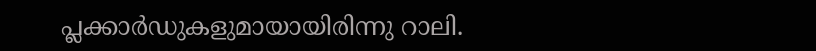പ്ലക്കാർഡുകളുമായായിരിന്നു റാലി.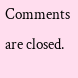Comments are closed.